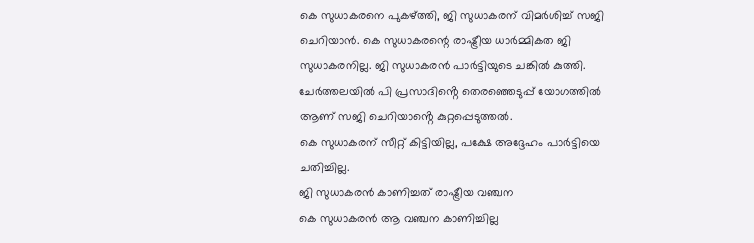കെ സുധാകരനെ പുകഴ്ത്തി, ജി സുധാകരന് വിമർശിച്ച് സജി ചെറിയാൻ. കെ സുധാകരന്റെ രാഷ്ട്രീയ ധാർമ്മികത ജി സുധാകരനില്ല. ജി സുധാകരൻ പാർട്ടിയുടെ ചങ്കിൽ കുത്തി. ചേർത്തലയിൽ പി പ്രസാദിൻ്റെ തെരഞ്ഞെടുപ്പ് യോഗത്തിൽ ആണ് സജി ചെറിയാൻ്റെ കുറ്റപ്പെടുത്തൽ.
കെ സുധാകരന് സീറ്റ് കിട്ടിയില്ല, പക്ഷേ അദ്ദേഹം പാർട്ടിയെ ചതിച്ചില്ല.
ജി സുധാകരൻ കാണിച്ചത് രാഷ്ട്രീയ വഞ്ചന
കെ സുധാകരൻ ആ വഞ്ചന കാണിച്ചില്ല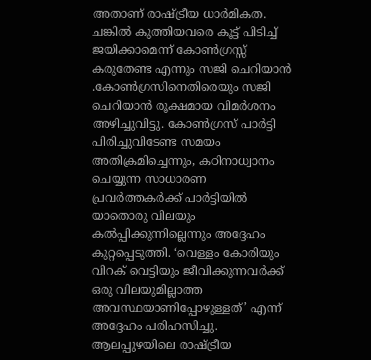അതാണ് രാഷ്ട്രീയ ധാർമികത. ചങ്കിൽ കുത്തിയവരെ കൂട്ട് പിടിച്ച് ജയിക്കാമെന്ന് കോൺഗ്രസ്സ് കരുതേണ്ട എന്നും സജി ചെറിയാൻ
.കോൺഗ്രസിനെതിരെയും സജി ചെറിയാൻ രൂക്ഷമായ വിമർശനം അഴിച്ചുവിട്ടു. കോൺഗ്രസ് പാർട്ടി പിരിച്ചുവിടേണ്ട സമയം അതിക്രമിച്ചെന്നും, കഠിനാധ്വാനം ചെയ്യുന്ന സാധാരണ പ്രവർത്തകർക്ക് പാർട്ടിയിൽ യാതൊരു വിലയും കൽപ്പിക്കുന്നില്ലെന്നും അദ്ദേഹം കുറ്റപ്പെടുത്തി. ‘വെള്ളം കോരിയും വിറക് വെട്ടിയും ജീവിക്കുന്നവർക്ക് ഒരു വിലയുമില്ലാത്ത അവസ്ഥയാണിപ്പോഴുള്ളത്’ എന്ന് അദ്ദേഹം പരിഹസിച്ചു. ആലപ്പുഴയിലെ രാഷ്ട്രീയ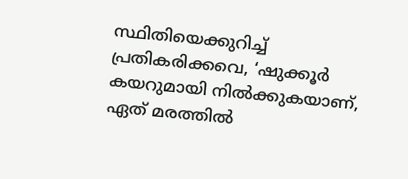സ്ഥിതിയെക്കുറിച്ച് പ്രതികരിക്കവെ, ‘ഷുക്കൂർ കയറുമായി നിൽക്കുകയാണ്, ഏത് മരത്തിൽ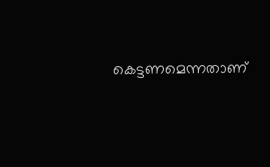കെട്ടണമെന്നതാണ്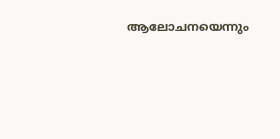ആലോചനയെന്നും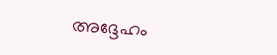അദ്ദേഹം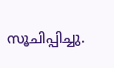സൂചിപ്പിച്ചു.